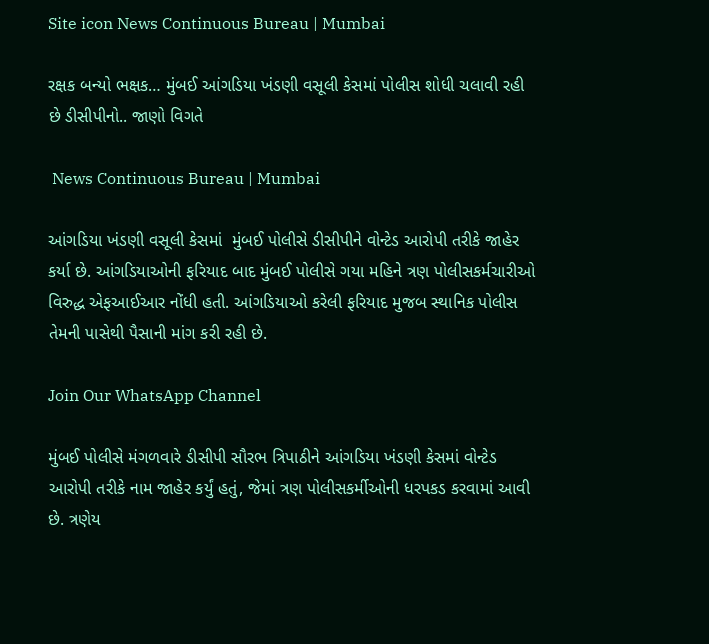Site icon News Continuous Bureau | Mumbai

રક્ષક બન્યો ભક્ષક… મુંબઈ આંગડિયા ખંડણી વસૂલી કેસમાં પોલીસ શોધી ચલાવી રહી છે ડીસીપીનો.. જાણો વિગતે

 News Continuous Bureau | Mumbai

આંગડિયા ખંડણી વસૂલી કેસમાં  મુંબઈ પોલીસે ડીસીપીને વોન્ટેડ આરોપી તરીકે જાહેર કર્યા છે. આંગડિયાઓની ફરિયાદ બાદ મુંબઈ પોલીસે ગયા મહિને ત્રણ પોલીસકર્મચારીઓ વિરુદ્ધ એફઆઈઆર નોંધી હતી. આંગડિયાઓ કરેલી ફરિયાદ મુજબ સ્થાનિક પોલીસ તેમની પાસેથી પૈસાની માંગ કરી રહી છે.

Join Our WhatsApp Channel

મુંબઈ પોલીસે મંગળવારે ડીસીપી સૌરભ ત્રિપાઠીને આંગડિયા ખંડણી કેસમાં વોન્ટેડ આરોપી તરીકે નામ જાહેર કર્યું હતું, જેમાં ત્રણ પોલીસકર્મીઓની ધરપકડ કરવામાં આવી છે. ત્રણેય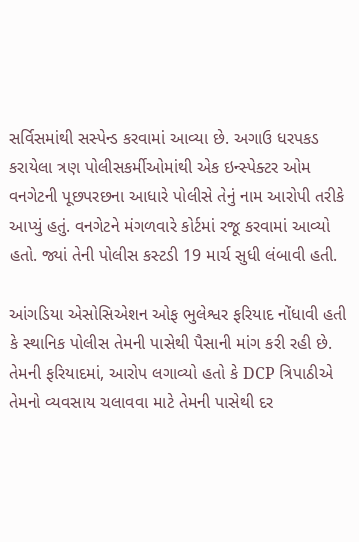સર્વિસમાંથી સસ્પેન્ડ કરવામાં આવ્યા છે. અગાઉ ધરપકડ કરાયેલા ત્રણ પોલીસકર્મીઓમાંથી એક ઇન્સ્પેક્ટર ઓમ વનગેટની પૂછપરછના આધારે પોલીસે તેનું નામ આરોપી તરીકે આપ્યું હતું. વનગેટને મંગળવારે કોર્ટમાં રજૂ કરવામાં આવ્યો હતો. જ્યાં તેની પોલીસ કસ્ટડી 19 માર્ચ સુધી લંબાવી હતી.

આંગડિયા એસોસિએશન ઓફ ભુલેશ્વર ફરિયાદ નોંધાવી હતી કે સ્થાનિક પોલીસ તેમની પાસેથી પૈસાની માંગ કરી રહી છે. તેમની ફરિયાદમાં, આરોપ લગાવ્યો હતો કે DCP ત્રિપાઠીએ તેમનો વ્યવસાય ચલાવવા માટે તેમની પાસેથી દર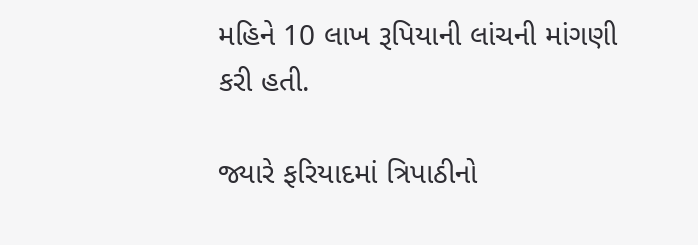મહિને 10 લાખ રૂપિયાની લાંચની માંગણી કરી હતી.

જ્યારે ફરિયાદમાં ત્રિપાઠીનો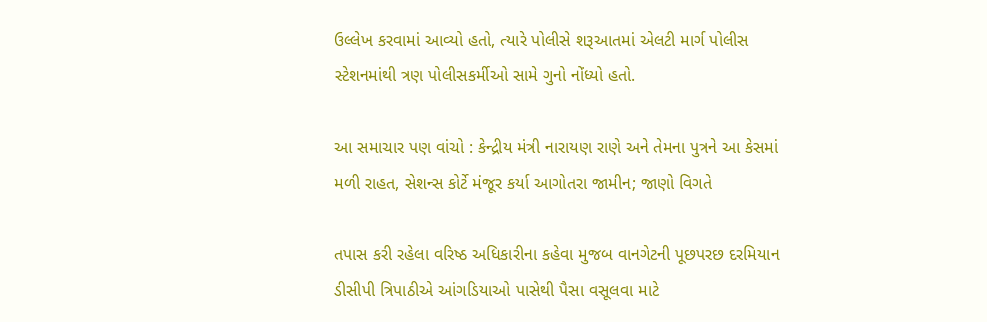ઉલ્લેખ કરવામાં આવ્યો હતો, ત્યારે પોલીસે શરૂઆતમાં એલટી માર્ગ પોલીસ સ્ટેશનમાંથી ત્રણ પોલીસકર્મીઓ સામે ગુનો નોંધ્યો હતો.

આ સમાચાર પણ વાંચો : કેન્દ્રીય મંત્રી નારાયણ રાણે અને તેમના પુત્રને આ કેસમાં મળી રાહત, સેશન્સ કોર્ટે મંજૂર કર્યા આગોતરા જામીન; જાણો વિગતે

તપાસ કરી રહેલા વરિષ્ઠ અધિકારીના કહેવા મુજબ વાનગેટની પૂછપરછ દરમિયાન ડીસીપી ત્રિપાઠીએ આંગડિયાઓ પાસેથી પૈસા વસૂલવા માટે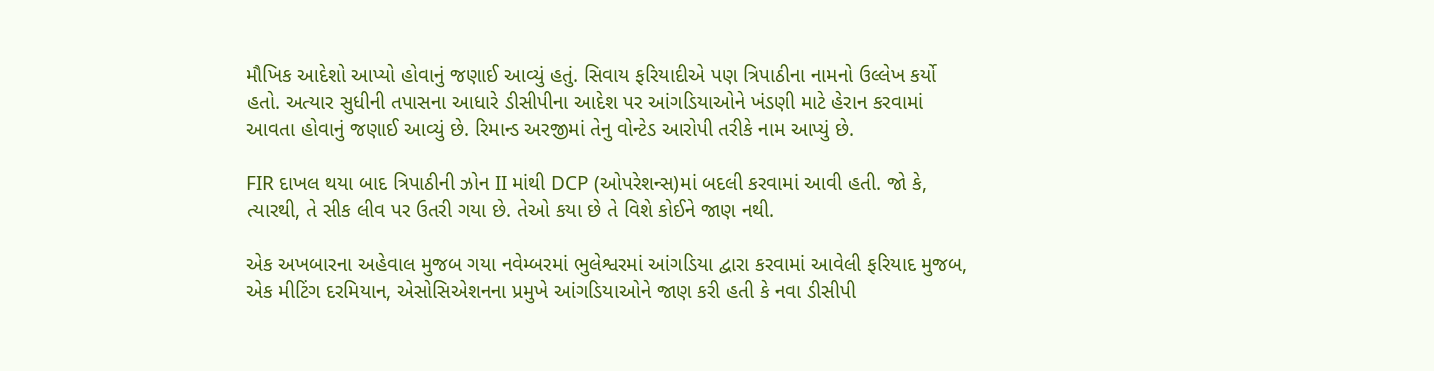મૌખિક આદેશો આપ્યો હોવાનું જણાઈ આવ્યું હતું. સિવાય ફરિયાદીએ પણ ત્રિપાઠીના નામનો ઉલ્લેખ કર્યો હતો. અત્યાર સુધીની તપાસના આધારે ડીસીપીના આદેશ પર આંગડિયાઓને ખંડણી માટે હેરાન કરવામાં આવતા હોવાનું જણાઈ આવ્યું છે. રિમાન્ડ અરજીમાં તેનુ વોન્ટેડ આરોપી તરીકે નામ આપ્યું છે.

FIR દાખલ થયા બાદ ત્રિપાઠીની ઝોન II માંથી DCP (ઓપરેશન્સ)માં બદલી કરવામાં આવી હતી. જો કે, ત્યારથી, તે સીક લીવ પર ઉતરી ગયા છે. તેઓ કયા છે તે વિશે કોઈને જાણ નથી.

એક અખબારના અહેવાલ મુજબ ગયા નવેમ્બરમાં ભુલેશ્વરમાં આંગડિયા દ્વારા કરવામાં આવેલી ફરિયાદ મુજબ, એક મીટિંગ દરમિયાન, એસોસિએશનના પ્રમુખે આંગડિયાઓને જાણ કરી હતી કે નવા ડીસીપી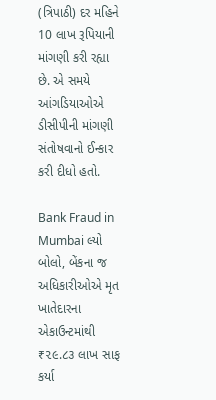(ત્રિપાઠી) દર મહિને 10 લાખ રૂપિયાની માંગણી કરી રહ્યા છે. એ સમયે આંગડિયાઓએ ડીસીપીની માંગણી સંતોષવાનો ઈન્કાર કરી દીધો હતો.

Bank Fraud in Mumbai લ્યો બોલો, બેંકના જ અધિકારીઓએ મૃત ખાતેદારના એકાઉન્ટમાંથી ₹૨૯.૮૩ લાખ સાફ કર્યા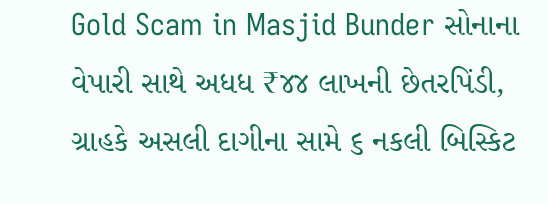Gold Scam in Masjid Bunder સોનાના વેપારી સાથે અધધ ₹૪૪ લાખની છેતરપિંડી, ગ્રાહકે અસલી દાગીના સામે ૬ નકલી બિસ્કિટ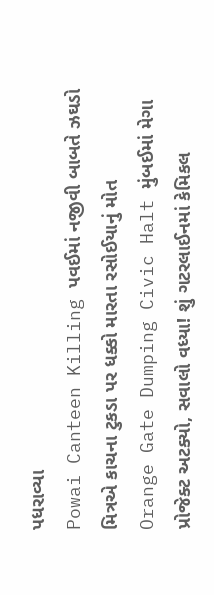પધરાવ્યા
Powai Canteen Killing પવઈમાં નજીવી બાબતે ઝઘડો મિત્રએ કાચના ટુકડા પર ધક્કો મારતા રસોઈયાનું મોત
Orange Gate Dumping Civic Halt મુંબઈમાં મેગા પ્રોજેક્ટ અટક્યો, સવાલો વધ્યા! શું ગટરલાઈનમાં કેમિકલ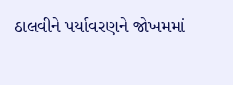ઠાલવીને પર્યાવરણને જોખમમાં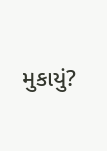મુકાયું?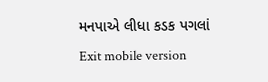મનપાએ લીધા કડક પગલાં
Exit mobile version